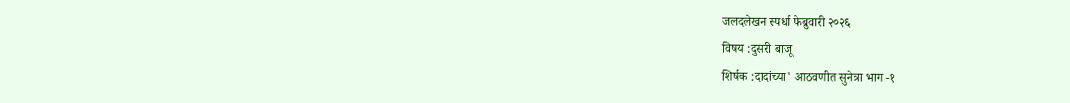जलदलेखन स्पर्धा फेब्रुवारी २०२६
विषय :दुसरी बाजू
शिर्षक :दादांच्या' आठवणीत सुनेत्रा भाग -१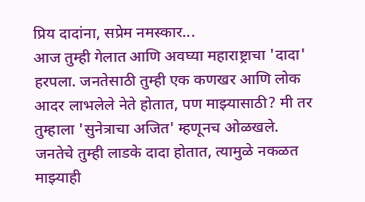प्रिय दादांना, सप्रेम नमस्कार...
आज तुम्ही गेलात आणि अवघ्या महाराष्ट्राचा 'दादा' हरपला. जनतेसाठी तुम्ही एक कणखर आणि लोक आदर लाभलेले नेते होतात, पण माझ्यासाठी? मी तर तुम्हाला 'सुनेत्राचा अजित' म्हणूनच ओळखले.
जनतेचे तुम्ही लाडके दादा होतात, त्यामुळे नकळत माझ्याही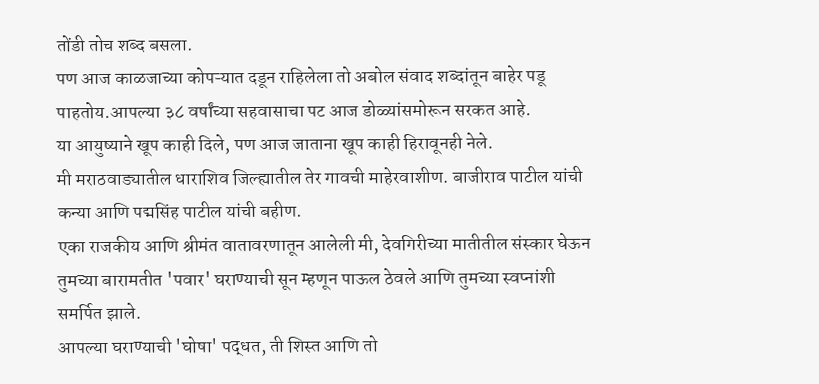तोंडी तोच शब्द बसला.
पण आज काळजाच्या कोपऱ्यात दडून राहिलेला तो अबोल संवाद शब्दांतून बाहेर पडू पाहतोय.आपल्या ३८ वर्षांच्या सहवासाचा पट आज डोळ्यांसमोरून सरकत आहे.
या आयुष्याने खूप काही दिले, पण आज जाताना खूप काही हिरावूनही नेले.
मी मराठवाड्यातील धाराशिव जिल्ह्यातील तेर गावची माहेरवाशीण. बाजीराव पाटील यांची कन्या आणि पद्मसिंह पाटील यांची बहीण.
एका राजकीय आणि श्रीमंत वातावरणातून आलेली मी, देवगिरीच्या मातीतील संस्कार घेऊन तुमच्या बारामतीत 'पवार' घराण्याची सून म्हणून पाऊल ठेवले आणि तुमच्या स्वप्नांशी समर्पित झाले.
आपल्या घराण्याची 'घोषा' पद्धत, ती शिस्त आणि तो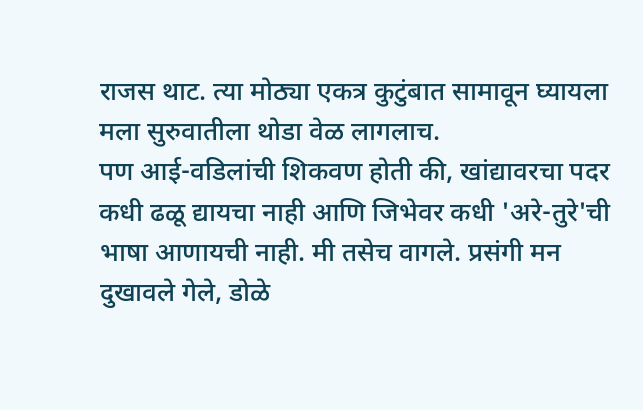राजस थाट. त्या मोठ्या एकत्र कुटुंबात सामावून घ्यायला मला सुरुवातीला थोडा वेळ लागलाच.
पण आई-वडिलांची शिकवण होती की, खांद्यावरचा पदर कधी ढळू द्यायचा नाही आणि जिभेवर कधी 'अरे-तुरे'ची भाषा आणायची नाही. मी तसेच वागले. प्रसंगी मन दुखावले गेले, डोळे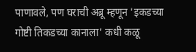पाणावले, पण घराची अब्रू म्हणून 'इकडच्या गोष्टी तिकडच्या कानाला' कधी कळू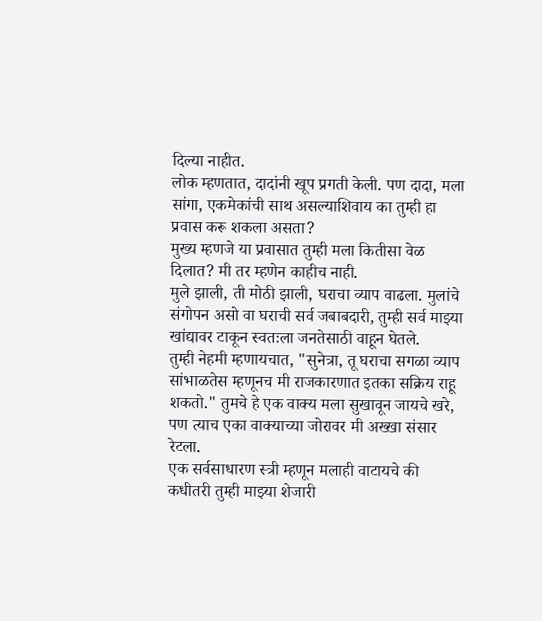दिल्या नाहीत.
लोक म्हणतात, दादांनी खूप प्रगती केली. पण दादा, मला सांगा, एकमेकांची साथ असल्याशिवाय का तुम्ही हा प्रवास करू शकला असता?
मुख्य म्हणजे या प्रवासात तुम्ही मला कितीसा वेळ दिलात? मी तर म्हणेन काहीच नाही.
मुले झाली, ती मोठी झाली, घराचा व्याप वाढला. मुलांचे संगोपन असो वा घराची सर्व जबाबदारी, तुम्ही सर्व माझ्या खांद्यावर टाकून स्वतःला जनतेसाठी वाहून घेतले.
तुम्ही नेहमी म्हणायचात, "सुनेत्रा, तू घराचा सगळा व्याप सांभाळतेस म्हणूनच मी राजकारणात इतका सक्रिय राहू शकतो." तुमचे हे एक वाक्य मला सुखावून जायचे खरे, पण त्याच एका वाक्याच्या जोरावर मी अख्खा संसार रेटला.
एक सर्वसाधारण स्त्री म्हणून मलाही वाटायचे की कधीतरी तुम्ही माझ्या शेजारी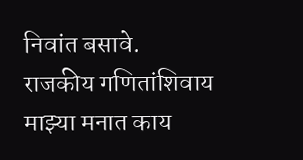निवांत बसावे.
राजकीय गणितांशिवाय माझ्या मनात काय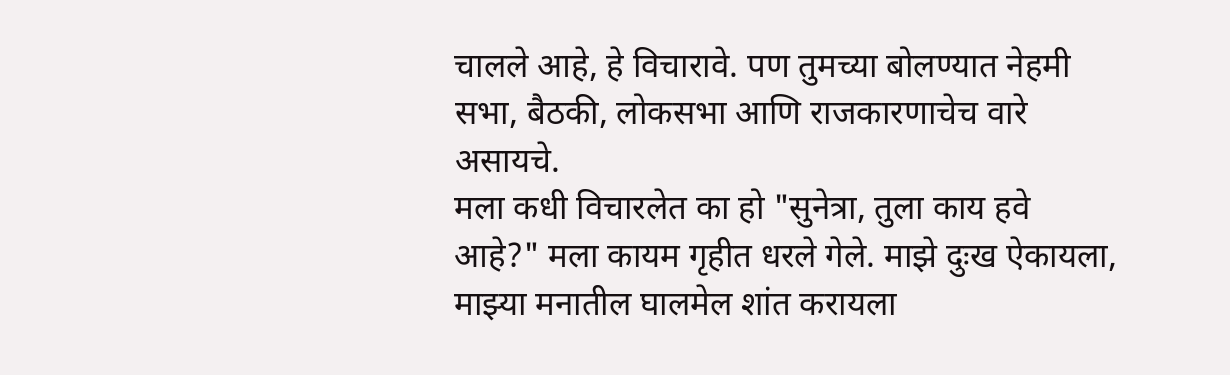चालले आहे, हे विचारावे. पण तुमच्या बोलण्यात नेहमी सभा, बैठकी, लोकसभा आणि राजकारणाचेच वारे असायचे.
मला कधी विचारलेत का हो "सुनेत्रा, तुला काय हवे आहे?" मला कायम गृहीत धरले गेले. माझे दुःख ऐकायला, माझ्या मनातील घालमेल शांत करायला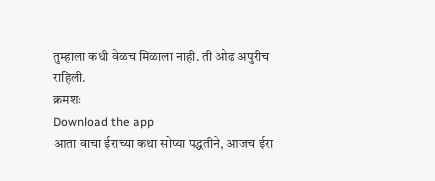तुम्हाला कधी वेळच मिळाला नाही. ती ओढ अपुरीच राहिली.
क्रमशः
Download the app
आता वाचा ईराच्या कथा सोप्या पद्धतीने, आजच ईरा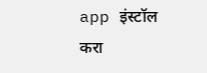app इंस्टॉल करा